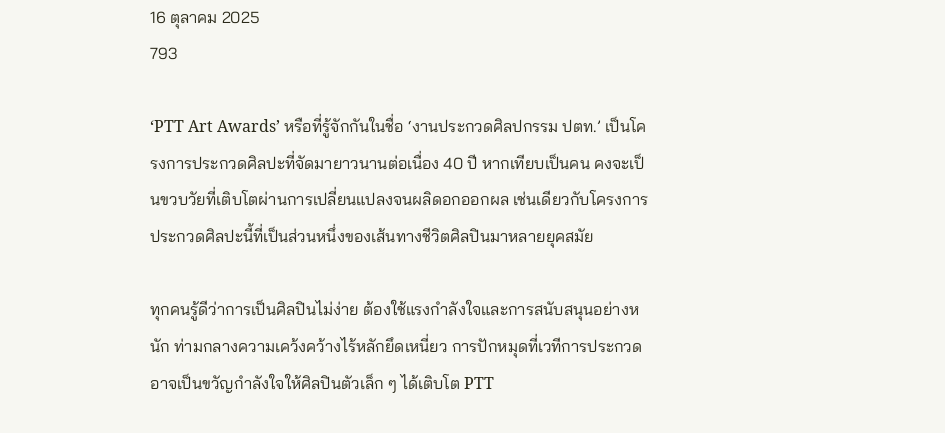16 ตุลาคม 2025
793

‘PTT Art Awards’ หรือที่รู้จักกันในชื่อ ‘งานประกวดศิลปกรรม ปตท.’ เป็นโครงการประกวดศิลปะที่จัดมายาวนานต่อเนื่อง 40 ปี หากเทียบเป็นคน คงจะเป็นขวบวัยที่เติบโตผ่านการเปลี่ยนแปลงจนผลิดอกออกผล เช่นเดียวกับโครงการประกวดศิลปะนี้ที่เป็นส่วนหนึ่งของเส้นทางชีวิตศิลปินมาหลายยุคสมัย

ทุกคนรู้ดีว่าการเป็นศิลปินไม่ง่าย ต้องใช้แรงกำลังใจและการสนับสนุนอย่างหนัก ท่ามกลางความเคว้งคว้างไร้หลักยึดเหนี่ยว การปักหมุดที่เวทีการประกวดอาจเป็นขวัญกำลังใจให้ศิลปินตัวเล็ก ๆ ได้เติบโต PTT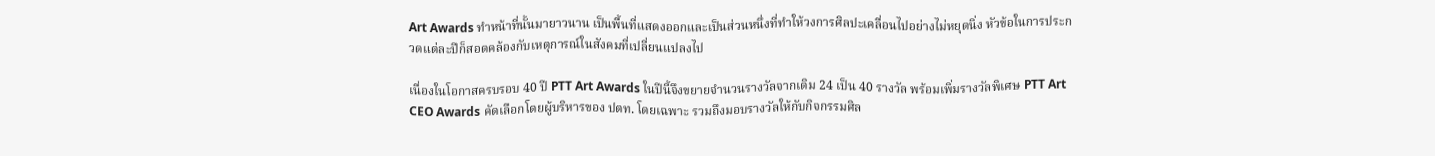Art Awards ทำหน้าที่นั้นมายาวนาน เป็นพื้นที่แสดงออกและเป็นส่วนหนึ่งที่ทำให้วงการศิลปะเคลื่อนไปอย่างไม่หยุดนิ่ง หัวข้อในการประกวดแต่ละปีก็สอดคล้องกับเหตุการณ์ในสังคมที่เปลี่ยนแปลงไป

เนื่องในโอกาสครบรอบ 40 ปี PTT Art Awards ในปีนี้จึงขยายจำนวนรางวัลจากเดิม 24 เป็น 40 รางวัล พร้อมเพิ่มรางวัลพิเศษ PTT Art CEO Awards คัดเลือกโดยผู้บริหารของ ปตท. โดยเฉพาะ รวมถึงมอบรางวัลให้กับกิจกรรมศิล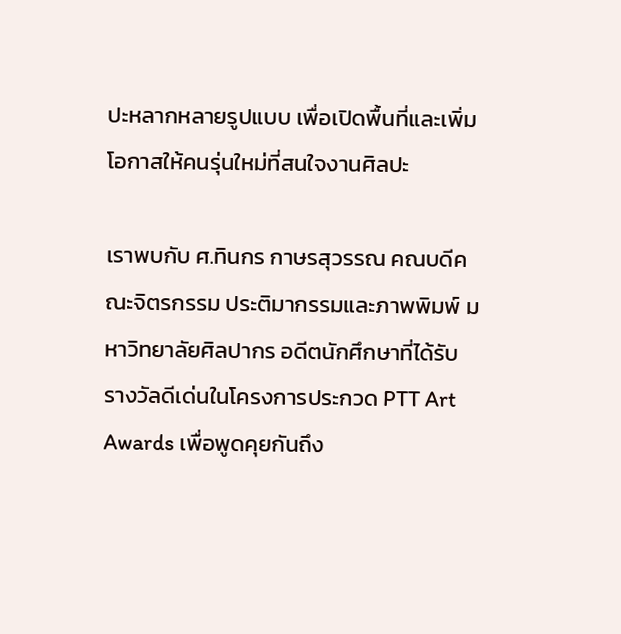ปะหลากหลายรูปแบบ เพื่อเปิดพื้นที่และเพิ่มโอกาสให้คนรุ่นใหม่ที่สนใจงานศิลปะ

เราพบกับ ศ.ทินกร กาษรสุวรรณ คณบดีคณะจิตรกรรม ประติมากรรมและภาพพิมพ์ มหาวิทยาลัยศิลปากร อดีตนักศึกษาที่ได้รับรางวัลดีเด่นในโครงการประกวด PTT Art Awards เพื่อพูดคุยกันถึง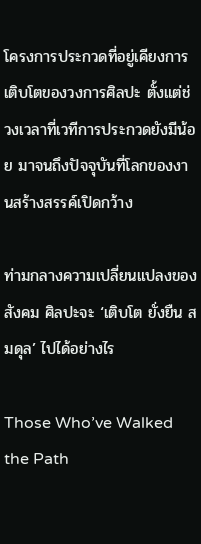โครงการประกวดที่อยู่เคียงการเติบโตของวงการศิลปะ ตั้งแต่ช่วงเวลาที่เวทีการประกวดยังมีน้อย มาจนถึงปัจจุบันที่โลกของงานสร้างสรรค์เปิดกว้าง

ท่ามกลางความเปลี่ยนแปลงของสังคม ศิลปะจะ ‘เติบโต ยั่งยืน สมดุล’ ไปได้อย่างไร

Those Who’ve Walked the Path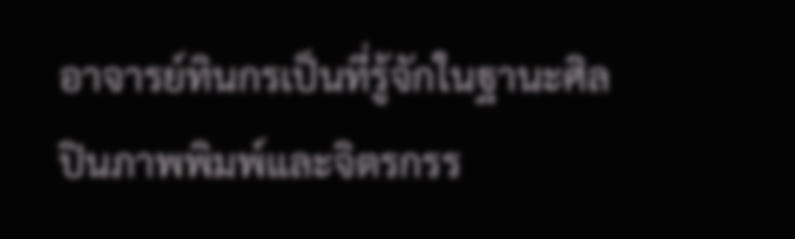อาจารย์ทินกรเป็นที่รู้จักในฐานะศิลปินภาพพิมพ์และจิตรกรร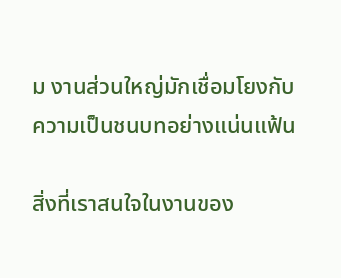ม งานส่วนใหญ่มักเชื่อมโยงกับความเป็นชนบทอย่างแน่นแฟ้น

สิ่งที่เราสนใจในงานของ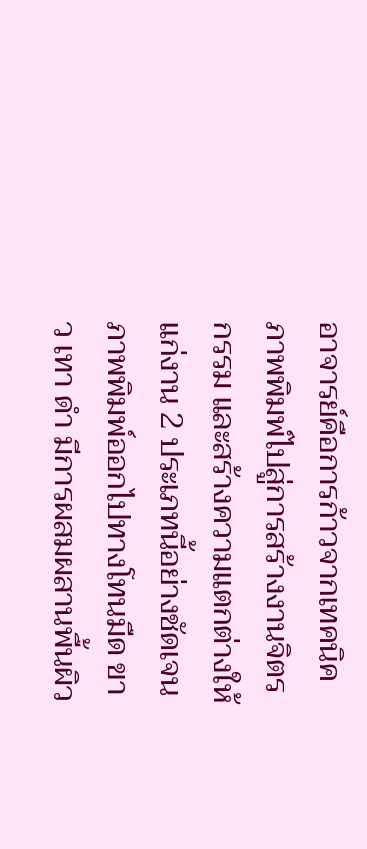อาจารย์คือการก้าวจากเทคนิคภาพพิมพ์ไปสู่การสร้างงานจิตรกรรม และสร้างความแตกต่างให้แก่งาน 2 ประเภทนี้อย่างชัดเจน ภาพพิมพ์ออกไปทางโทนมืด ขาว เทา ดำ มีการผสมผสานพื้นผิว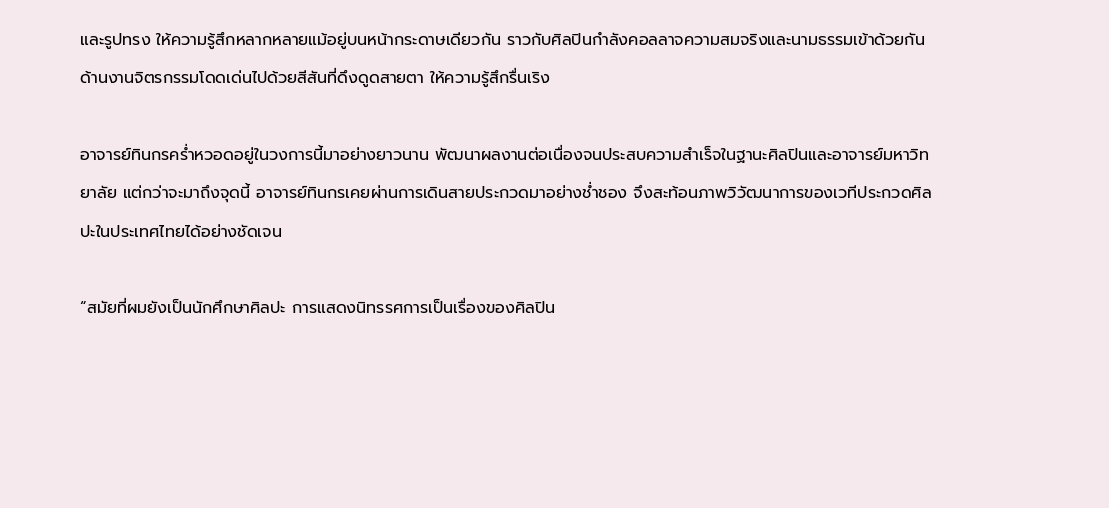และรูปทรง ให้ความรู้สึกหลากหลายแม้อยู่บนหน้ากระดาษเดียวกัน ราวกับศิลปินกำลังคอลลาจความสมจริงและนามธรรมเข้าด้วยกัน ด้านงานจิตรกรรมโดดเด่นไปด้วยสีสันที่ดึงดูดสายตา ให้ความรู้สึกรื่นเริง

อาจารย์ทินกรคร่ำหวอดอยู่ในวงการนี้มาอย่างยาวนาน พัฒนาผลงานต่อเนื่องจนประสบความสำเร็จในฐานะศิลปินและอาจารย์มหาวิทยาลัย แต่กว่าจะมาถึงจุดนี้ อาจารย์ทินกรเคยผ่านการเดินสายประกวดมาอย่างช่ำชอง จึงสะท้อนภาพวิวัฒนาการของเวทีประกวดศิลปะในประเทศไทยได้อย่างชัดเจน

“สมัยที่ผมยังเป็นนักศึกษาศิลปะ การแสดงนิทรรศการเป็นเรื่องของศิลปิน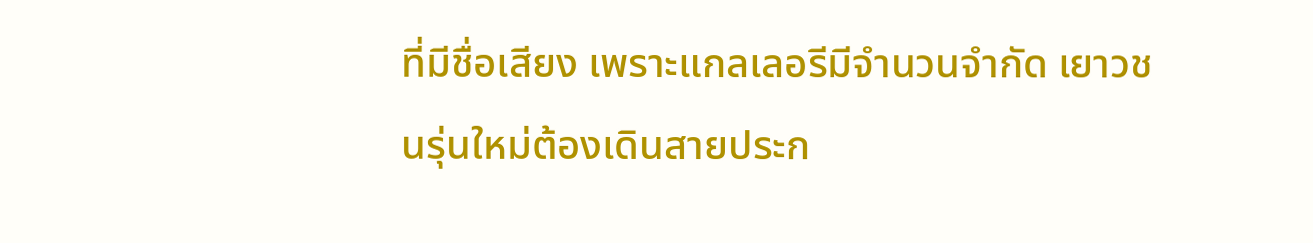ที่มีชื่อเสียง เพราะแกลเลอรีมีจำนวนจำกัด เยาวชนรุ่นใหม่ต้องเดินสายประก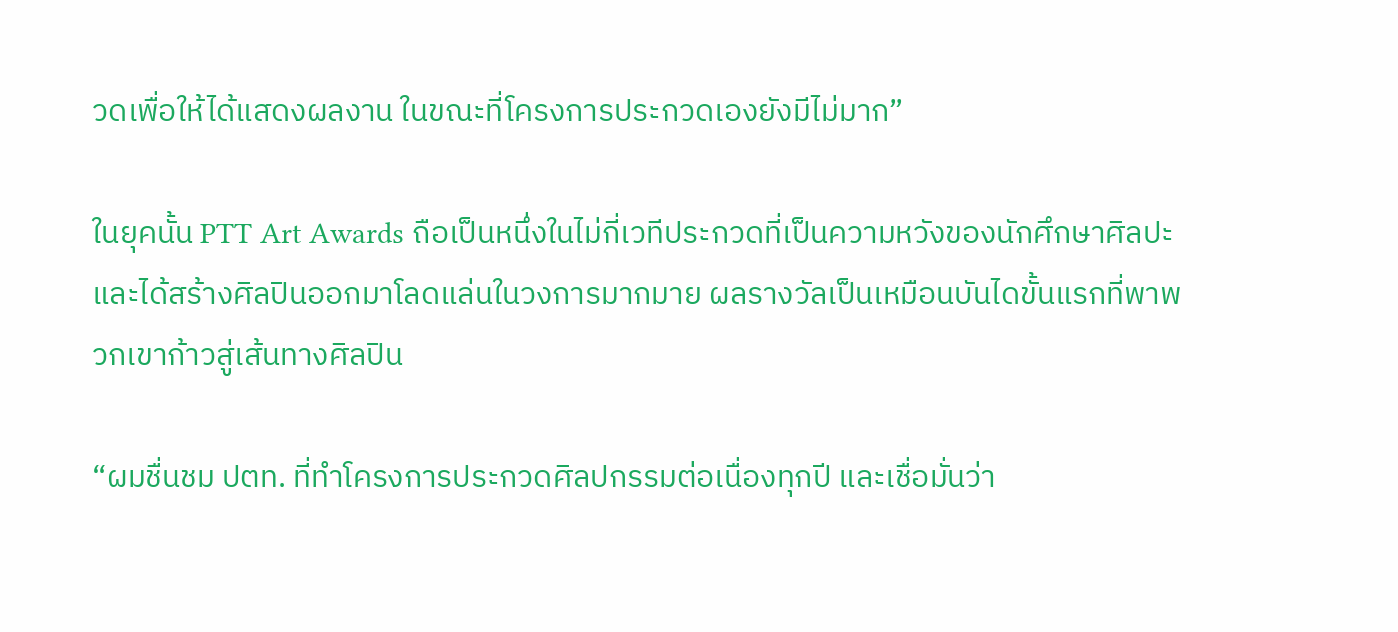วดเพื่อให้ได้แสดงผลงาน ในขณะที่โครงการประกวดเองยังมีไม่มาก”

ในยุคนั้น PTT Art Awards ถือเป็นหนึ่งในไม่กี่เวทีประกวดที่เป็นความหวังของนักศึกษาศิลปะและได้สร้างศิลปินออกมาโลดแล่นในวงการมากมาย ผลรางวัลเป็นเหมือนบันไดขั้นแรกที่พาพวกเขาก้าวสู่เส้นทางศิลปิน

“ผมชื่นชม ปตท. ที่ทำโครงการประกวดศิลปกรรมต่อเนื่องทุกปี และเชื่อมั่นว่า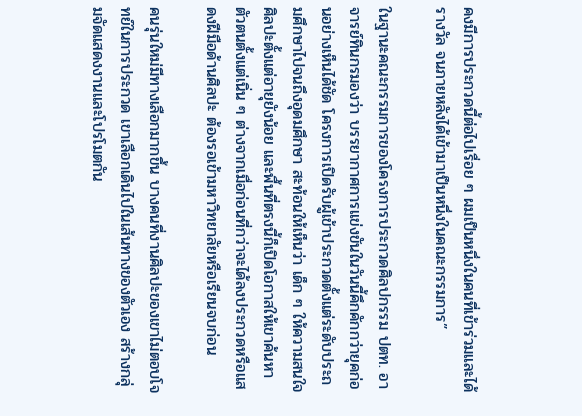คงมีการประกวดนี้ต่อไปเรื่อย ๆ ผมเป็นหนึ่งในคนที่เข้าร่วมและได้รางวัล จนภายหลังได้เข้ามาเป็นหนึ่งในคณะกรรมการ”

ในฐานะคณะกรรมการของโครงการประกวดศิลปกรรม ปตท. อาจารย์ทินกรมองว่า บรรยากาศการแข่งขันในวันนี้คึกคักกว่ายุคก่อนอย่างเห็นได้ชัด โครงการเปิดรับผู้เข้าประกวดตั้งแต่ระดับประถมศึกษาไปจนถึงอุดมศึกษา สะท้อนให้เห็นว่า เด็ก ๆ ให้ความสนใจศิลปะตั้งแต่อายุยังน้อย และพื้นที่ตรงนี้ก็เปิดโอกาสให้เขาค้นหาตัวตนตั้งแต่เนิ่น ๆ ต่างจากเมื่อก่อนที่กว่าจะได้ลงประกวดหรือแสดงฝีมือด้านศิลปะ ต้องรอเข้ามหาวิทยาลัยหรือเรียนจบก่อน

คนรุ่นใหม่มีทางเลือกมากขึ้น บางคนที่งานศิลปะของเขาไม่ตอบโจทย์ในการประกวด เขาเลือกเดินไปในเส้นทางของตัวเอง สร้างกลุ่มจัดแสดงงานและโปรโมตกัน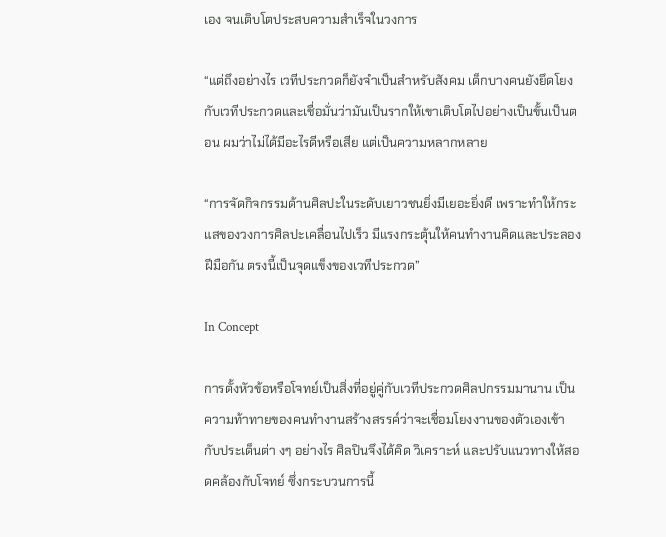เอง จนเติบโตประสบความสำเร็จในวงการ

“แต่ถึงอย่างไร เวทีประกวดก็ยังจำเป็นสำหรับสังคม เด็กบางคนยังยึดโยงกับเวทีประกวดและเชื่อมั่นว่ามันเป็นรากให้เขาเติบโตไปอย่างเป็นขั้นเป็นตอน ผมว่าไม่ได้มีอะไรดีหรือเสีย แต่เป็นความหลากหลาย

“การจัดกิจกรรมด้านศิลปะในระดับเยาวชนยิ่งมีเยอะยิ่งดี เพราะทำให้กระแสของวงการศิลปะเคลื่อนไปเร็ว มีแรงกระตุ้นให้คนทำงานคิดและประลองฝีมือกัน ตรงนี้เป็นจุดแข็งของเวทีประกวด”

In Concept

การตั้งหัวข้อหรือโจทย์เป็นสิ่งที่อยู่คู่กับเวทีประกวดศิลปกรรมมานาน เป็นความท้าทายของคนทำงานสร้างสรรค์ว่าจะเชื่อมโยงงานของตัวเองเข้ากับประเด็นต่า งๆ อย่างไร ศิลปินจึงได้คิด วิเคราะห์ และปรับแนวทางให้สอดคล้องกับโจทย์ ซึ่งกระบวนการนี้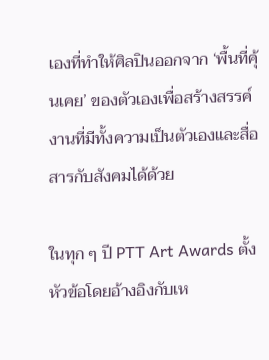เองที่ทำให้ศิลปินออกจาก ‘พื้นที่คุ้นเคย’ ของตัวเองเพื่อสร้างสรรค์งานที่มีทั้งความเป็นตัวเองและสื่อสารกับสังคมได้ด้วย

ในทุก ๆ ปี PTT Art Awards ตั้งหัวข้อโดยอ้างอิงกับเห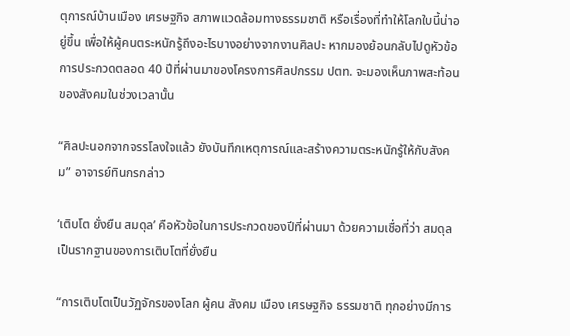ตุการณ์บ้านเมือง เศรษฐกิจ สภาพแวดล้อมทางธรรมชาติ หรือเรื่องที่ทำให้โลกใบนี้น่าอยู่ขึ้น เพื่อให้ผู้คนตระหนักรู้ถึงอะไรบางอย่างจากงานศิลปะ หากมองย้อนกลับไปดูหัวข้อการประกวดตลอด 40 ปีที่ผ่านมาของโครงการศิลปกรรม ปตท. จะมองเห็นภาพสะท้อนของสังคมในช่วงเวลานั้น

“ศิลปะนอกจากจรรโลงใจแล้ว ยังบันทึกเหตุการณ์และสร้างความตระหนักรู้ให้กับสังคม” อาจารย์ทินกรกล่าว

‘เติบโต ยั่งยืน สมดุล’ คือหัวข้อในการประกวดของปีที่ผ่านมา ด้วยความเชื่อที่ว่า สมดุลเป็นรากฐานของการเติบโตที่ยั่งยืน

“การเติบโตเป็นวัฏจักรของโลก ผู้คน สังคม เมือง เศรษฐกิจ ธรรมชาติ ทุกอย่างมีการ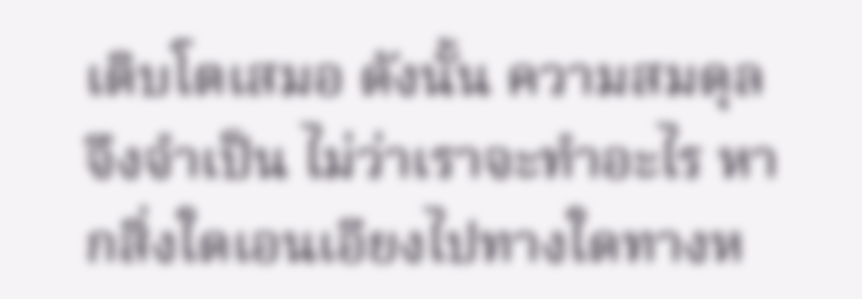เติบโตเสมอ ดังนั้น ความสมดุลจึงจำเป็น ไม่ว่าเราจะทำอะไร หากสิ่งใดเอนเอียงไปทางใดทางห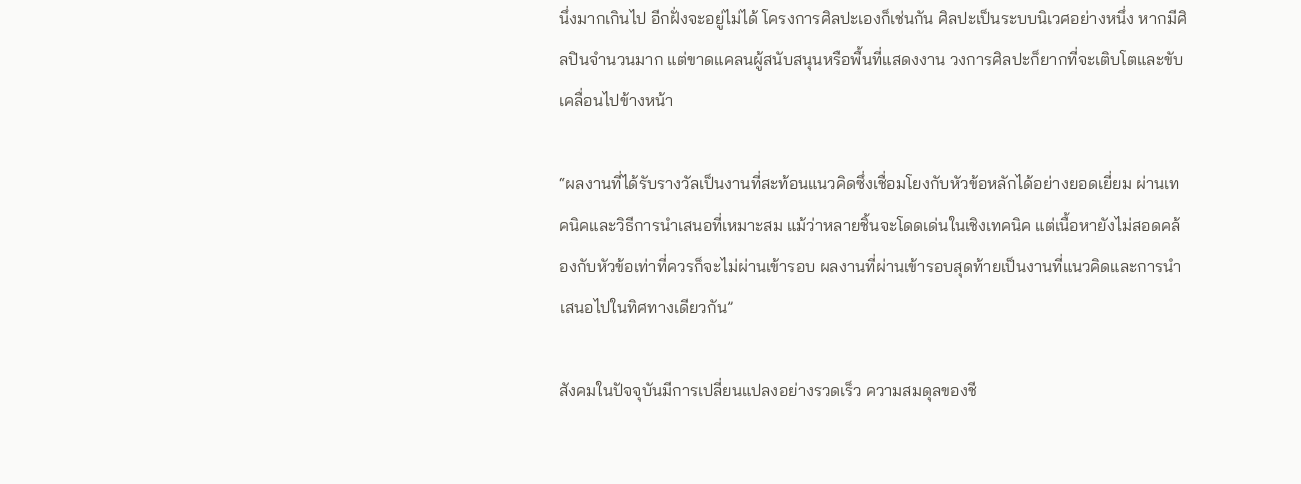นึ่งมากเกินไป อีกฝั่งจะอยู่ไม่ได้ โครงการศิลปะเองก็เช่นกัน ศิลปะเป็นระบบนิเวศอย่างหนึ่ง หากมีศิลปินจำนวนมาก แต่ขาดแคลนผู้สนับสนุนหรือพื้นที่แสดงงาน วงการศิลปะก็ยากที่จะเติบโตและขับเคลื่อนไปข้างหน้า

“ผลงานที่ได้รับรางวัลเป็นงานที่สะท้อนแนวคิดซึ่งเชื่อมโยงกับหัวข้อหลักได้อย่างยอดเยี่ยม ผ่านเทคนิคและวิธีการนำเสนอที่เหมาะสม แม้ว่าหลายชิ้นจะโดดเด่นในเชิงเทคนิค แต่เนื้อหายังไม่สอดคล้องกับหัวข้อเท่าที่ควรก็จะไม่ผ่านเข้ารอบ ผลงานที่ผ่านเข้ารอบสุดท้ายเป็นงานที่แนวคิดและการนำเสนอไปในทิศทางเดียวกัน”

สังคมในปัจจุบันมีการเปลี่ยนแปลงอย่างรวดเร็ว ความสมดุลของชี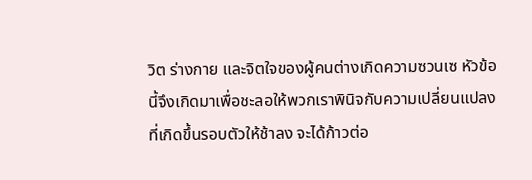วิต ร่างกาย และจิตใจของผู้คนต่างเกิดความซวนเซ หัวข้อนี้จึงเกิดมาเพื่อชะลอให้พวกเราพินิจกับความเปลี่ยนแปลงที่เกิดขึ้นรอบตัวให้ช้าลง จะได้ก้าวต่อ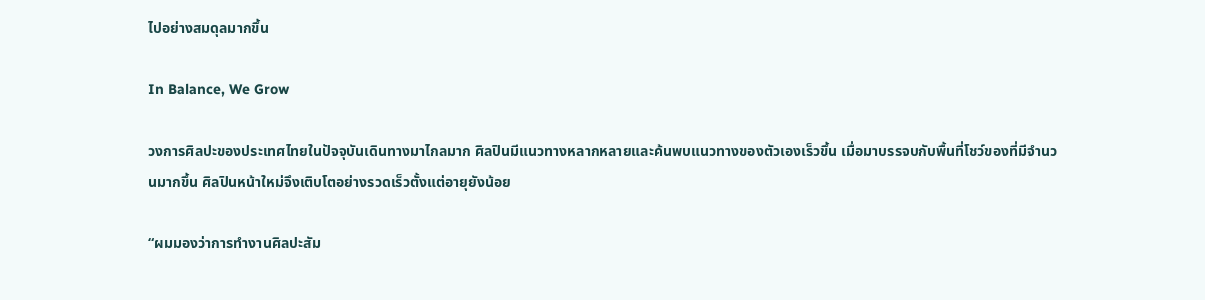ไปอย่างสมดุลมากขึ้น

In Balance, We Grow

วงการศิลปะของประเทศไทยในปัจจุบันเดินทางมาไกลมาก ศิลปินมีแนวทางหลากหลายและค้นพบแนวทางของตัวเองเร็วขึ้น เมื่อมาบรรจบกับพื้นที่โชว์ของที่มีจำนวนมากขึ้น ศิลปินหน้าใหม่จึงเติบโตอย่างรวดเร็วตั้งแต่อายุยังน้อย

“ผมมองว่าการทำงานศิลปะสัม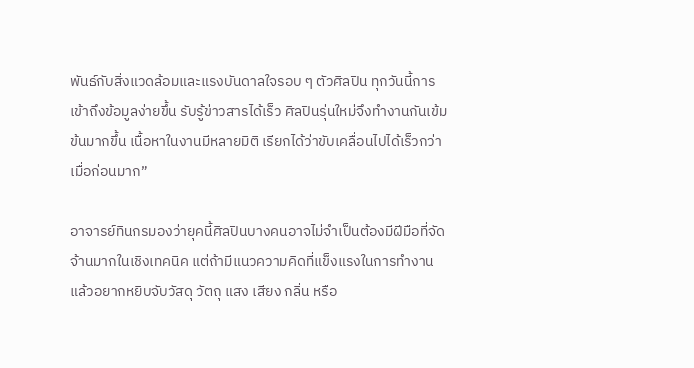พันธ์กับสิ่งแวดล้อมและแรงบันดาลใจรอบ ๆ ตัวศิลปิน ทุกวันนี้การเข้าถึงข้อมูลง่ายขึ้น รับรู้ข่าวสารได้เร็ว ศิลปินรุ่นใหม่จึงทำงานกันเข้มข้นมากขึ้น เนื้อหาในงานมีหลายมิติ เรียกได้ว่าขับเคลื่อนไปได้เร็วกว่าเมื่อก่อนมาก”

อาจารย์ทินกรมองว่ายุคนี้ศิลปินบางคนอาจไม่จำเป็นต้องมีฝีมือที่จัดจ้านมากในเชิงเทคนิค แต่ถ้ามีแนวความคิดที่แข็งแรงในการทำงาน แล้วอยากหยิบจับวัสดุ วัตถุ แสง เสียง กลิ่น หรือ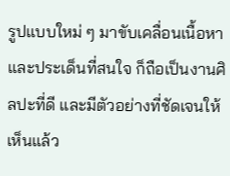รูปแบบใหม่ ๆ มาขับเคลื่อนเนื้อหาและประเด็นที่สนใจ ก็ถือเป็นงานศิลปะที่ดี และมีตัวอย่างที่ชัดเจนให้เห็นแล้ว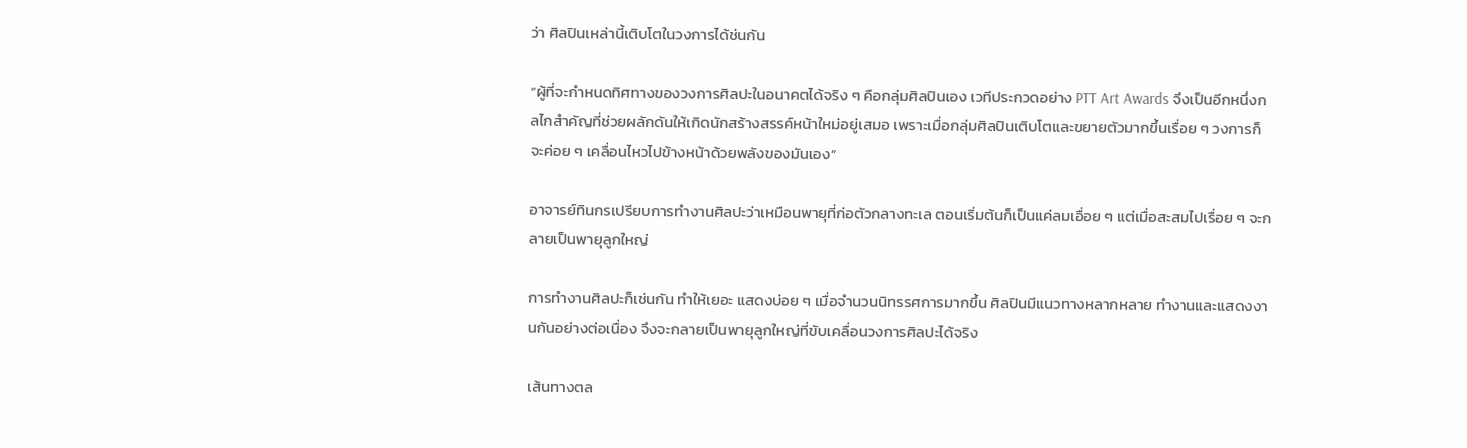ว่า ศิลปินเหล่านี้เติบโตในวงการได้ช่นกัน

“ผู้ที่จะกำหนดทิศทางของวงการศิลปะในอนาคตได้จริง ๆ คือกลุ่มศิลปินเอง เวทีประกวดอย่าง PTT Art Awards จึงเป็นอีกหนึ่งกลไกสำคัญที่ช่วยผลักดันให้เกิดนักสร้างสรรค์หน้าใหม่อยู่เสมอ เพราะเมื่อกลุ่มศิลปินเติบโตและขยายตัวมากขึ้นเรื่อย ๆ วงการก็จะค่อย ๆ เคลื่อนไหวไปข้างหน้าด้วยพลังของมันเอง”

อาจารย์ทินกรเปรียบการทำงานศิลปะว่าเหมือนพายุที่ก่อตัวกลางทะเล ตอนเริ่มต้นก็เป็นแค่ลมเอื่อย ๆ แต่เมื่อสะสมไปเรื่อย ๆ จะกลายเป็นพายุลูกใหญ่

การทำงานศิลปะก็เช่นกัน ทำให้เยอะ แสดงบ่อย ๆ เมื่อจำนวนนิทรรศการมากขึ้น ศิลปินมีแนวทางหลากหลาย ทำงานและแสดงงานกันอย่างต่อเนื่อง จึงจะกลายเป็นพายุลูกใหญ่ที่ขับเคลื่อนวงการศิลปะได้จริง

เส้นทางตล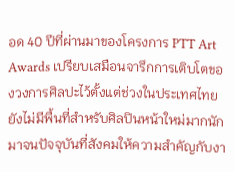อด 40 ปีที่ผ่านมาของโครงการ PTT Art Awards เปรียบเสมือนจารึกการเติบโตของวงการศิลปะไว้ตั้งแต่ช่วงในประเทศไทยยังไม่มีพื้นที่สำหรับศิลปินหน้าใหม่มากนัก มาจนปัจจุบันที่สังคมให้ความสำคัญกับงา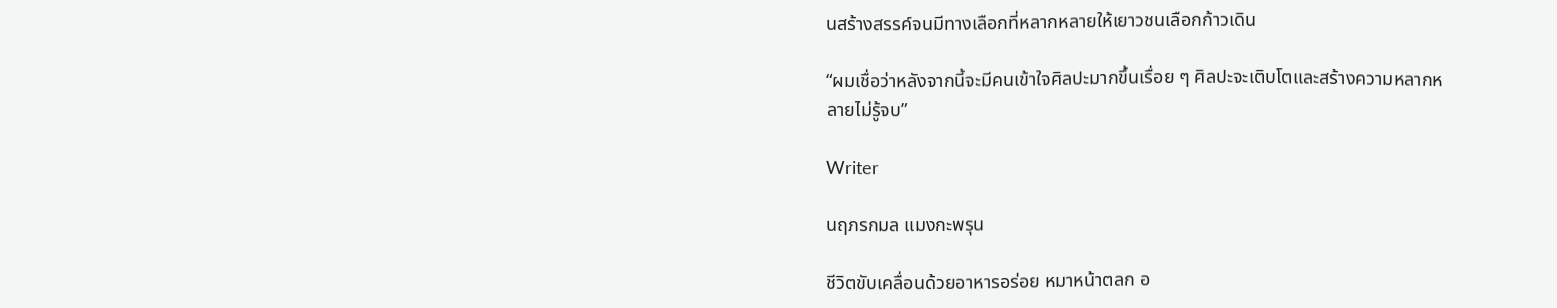นสร้างสรรค์จนมีทางเลือกที่หลากหลายให้เยาวชนเลือกก้าวเดิน

“ผมเชื่อว่าหลังจากนี้จะมีคนเข้าใจศิลปะมากขึ้นเรื่อย ๆ ศิลปะจะเติบโตและสร้างความหลากหลายไม่รู้จบ”

Writer

นฤภรกมล แมงกะพรุน

ชีวิตขับเคลื่อนด้วยอาหารอร่อย หมาหน้าตลก อ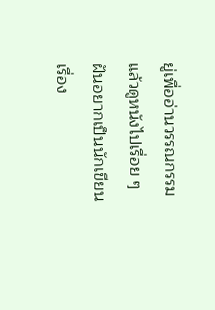ยู่เพื่ออ่านวรรณกรรมแล้วดูหนังไปเรื่อย ๆ ฝันอยากเป็นนักเขียนเรื่อง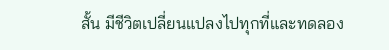สั้น มีชีวิตเปลี่ยนแปลงไปทุกที่และทดลอง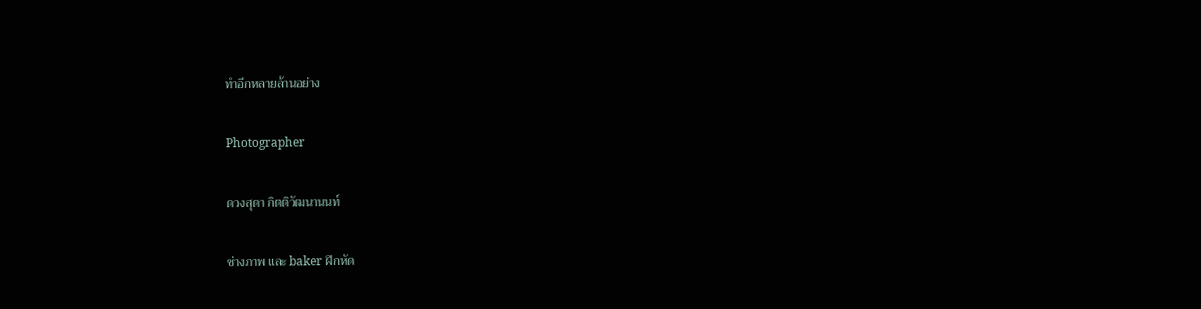ทำอีกหลายล้านอย่าง

Photographer

ดวงสุดา กิตติวัฒนานนท์

ช่างภาพ และ baker ฝึกหัด